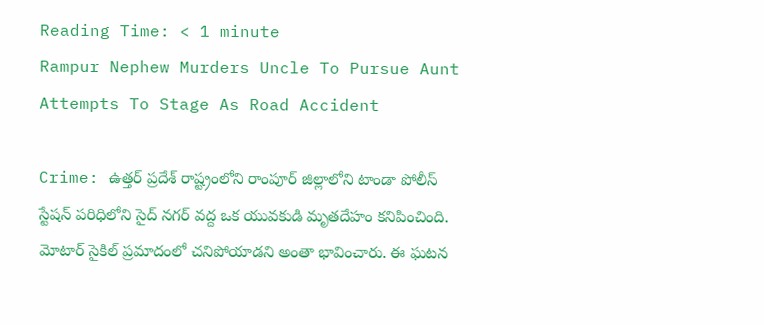Reading Time: < 1 minute
Rampur Nephew Murders Uncle To Pursue Aunt Attempts To Stage As Road Accident

Crime: ఉత్తర్ ప్రదేశ్ రాష్ట్రంలోని రాంపూర్ జిల్లాలోని టాండా పోలీస్ స్టేషన్ పరిధిలోని సైద్ నగర్ వద్ద ఒక యువకుడి మృతదేహం కనిపించింది. మోటార్ సైకిల్ ప్రమాదంలో చనిపోయాడని అంతా భావించారు. ఈ ఘటన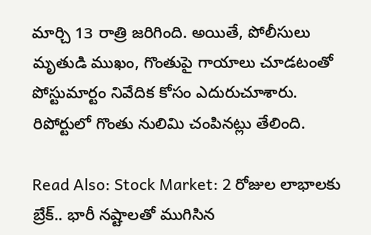మార్చి 13 రాత్రి జరిగింది. అయితే, పోలీసులు మృతుడి ముఖం, గొంతుపై గాయాలు చూడటంతో పోస్టుమార్టం నివేదిక కోసం ఎదురుచూశారు. రిపోర్టులో గొంతు నులిమి చంపినట్లు తేలింది.

Read Also: Stock Market: 2 రోజుల లాభాలకు బ్రేక్.. భారీ నష్టాలతో ముగిసిన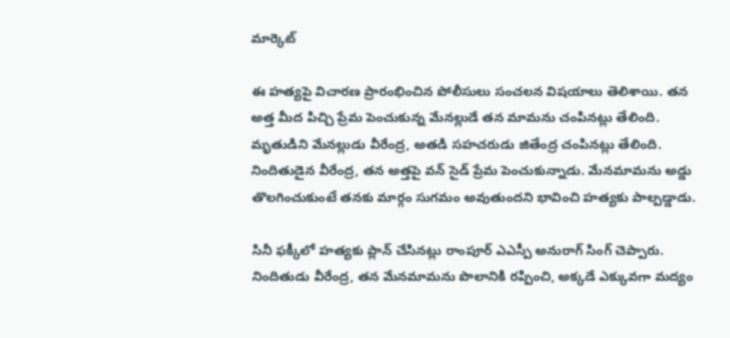మార్కెట్

ఈ హత్యపై విచారణ ప్రారంభించిన పోలీసులు సంచలన విషయాలు తెలిశాయి. తన అత్త మీద పిచ్చి ప్రేమ పెంచుకున్న మేనల్లుడే తన మామను చంపినట్లు తేలింది. మృతుడిని మేనల్లుడు వీరేంద్ర, అతడి సహచరుడు జితేంద్ర చంపినట్లు తేలింది. నిందితుడైన వీరేంద్ర, తన అత్తపై వన్ సైడ్ ప్రేమ పెంచుకున్నాడు. మేనమామను అడ్డు తొలగించుకుంటే తనకు మార్గం సుగమం అవుతుందని భావించి హత్యకు పాల్పడ్డాడు.

సినీ ఫక్కీలో హత్యకు ప్లాన్ చేసినట్లు రాంపూర్ ఎఎస్పీ అనురాగ్ సింగ్ చెప్పారు. నిందితుడు వీరేంద్ర, తన మేనమామను పొలానికి రప్పించి, అక్కడే ఎక్కువగా మద్యం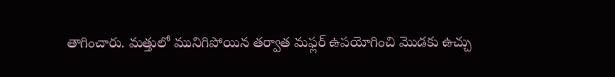తాగించారు. మత్తులో మునిగిపోయిన తర్వాత మఫ్లర్ ఉపయోగించి మొడకు ఉచ్చు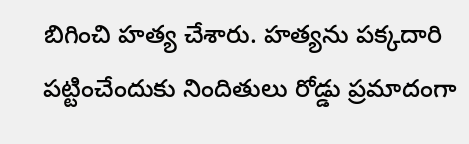బిగించి హత్య చేశారు. హత్యను పక్కదారి పట్టించేందుకు నిందితులు రోడ్డు ప్రమాదంగా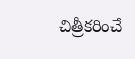చిత్రీకరించే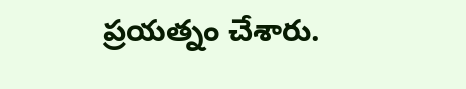ప్రయత్నం చేశారు.